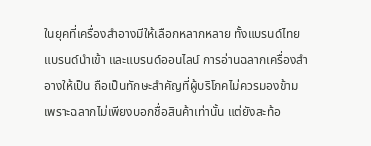ในยุคที่เครื่องสำอางมีให้เลือกหลากหลาย ทั้งแบรนด์ไทย แบรนด์นำเข้า และแบรนด์ออนไลน์ การอ่านฉลากเครื่องสำอางให้เป็น ถือเป็นทักษะสำคัญที่ผู้บริโภคไม่ควรมองข้าม เพราะฉลากไม่เพียงบอกชื่อสินค้าเท่านั้น แต่ยังสะท้อ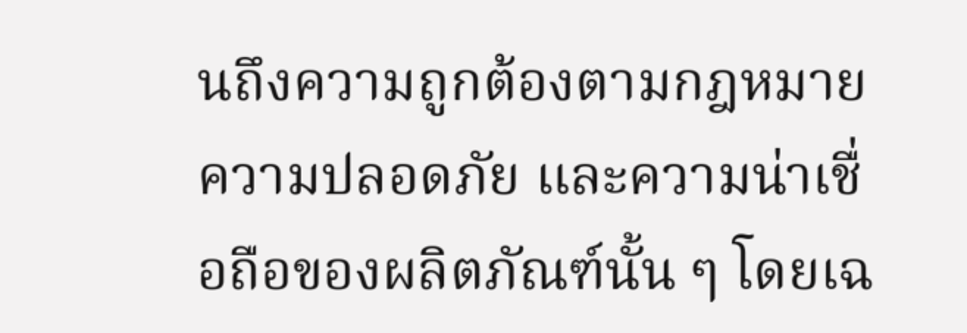นถึงความถูกต้องตามกฎหมาย ความปลอดภัย และความน่าเชื่อถือของผลิตภัณฑ์นั้น ๆ โดยเฉ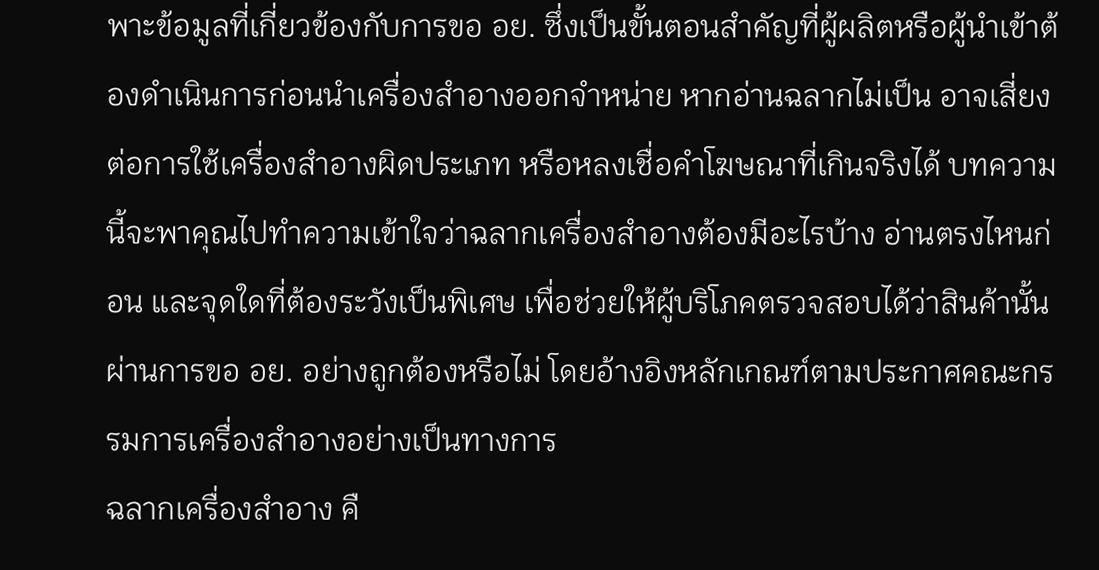พาะข้อมูลที่เกี่ยวข้องกับการขอ อย. ซึ่งเป็นขั้นตอนสำคัญที่ผู้ผลิตหรือผู้นำเข้าต้องดำเนินการก่อนนำเครื่องสำอางออกจำหน่าย หากอ่านฉลากไม่เป็น อาจเสี่ยงต่อการใช้เครื่องสำอางผิดประเภท หรือหลงเชื่อคำโฆษณาที่เกินจริงได้ บทความนี้จะพาคุณไปทำความเข้าใจว่าฉลากเครื่องสำอางต้องมีอะไรบ้าง อ่านตรงไหนก่อน และจุดใดที่ต้องระวังเป็นพิเศษ เพื่อช่วยให้ผู้บริโภคตรวจสอบได้ว่าสินค้านั้นผ่านการขอ อย. อย่างถูกต้องหรือไม่ โดยอ้างอิงหลักเกณฑ์ตามประกาศคณะกรรมการเครื่องสำอางอย่างเป็นทางการ
ฉลากเครื่องสำอาง คื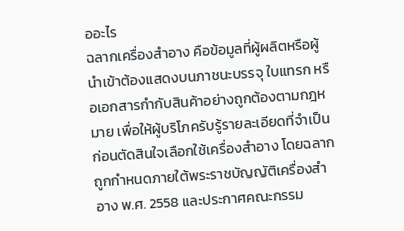ออะไร
ฉลากเครื่องสำอาง คือข้อมูลที่ผู้ผลิตหรือผู้นำเข้าต้องแสดงบนภาชนะบรรจุ ใบแทรก หรือเอกสารกำกับสินค้าอย่างถูกต้องตามกฎหมาย เพื่อให้ผู้บริโภครับรู้รายละเอียดที่จำเป็นก่อนตัดสินใจเลือกใช้เครื่องสำอาง โดยฉลากถูกกำหนดภายใต้พระราชบัญญัติเครื่องสำอาง พ.ศ. 2558 และประกาศคณะกรรม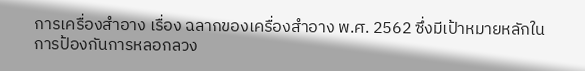การเครื่องสำอาง เรื่อง ฉลากของเครื่องสำอาง พ.ศ. 2562 ซึ่งมีเป้าหมายหลักในการป้องกันการหลอกลวง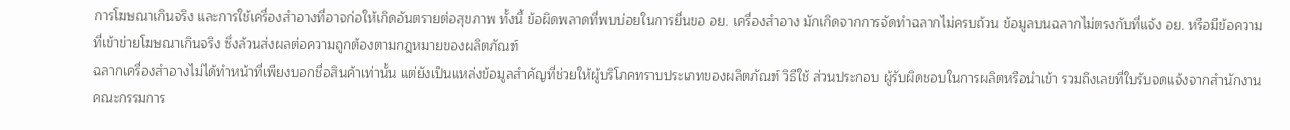การโฆษณาเกินจริง และการใช้เครื่องสำอางที่อาจก่อให้เกิดอันตรายต่อสุขภาพ ทั้งนี้ ข้อผิดพลาดที่พบบ่อยในการยื่นขอ อย. เครื่องสำอาง มักเกิดจากการจัดทำฉลากไม่ครบถ้วน ข้อมูลบนฉลากไม่ตรงกับที่แจ้ง อย. หรือมีข้อความที่เข้าข่ายโฆษณาเกินจริง ซึ่งล้วนส่งผลต่อความถูกต้องตามกฎหมายของผลิตภัณฑ์
ฉลากเครื่องสำอางไม่ได้ทำหน้าที่เพียงบอกชื่อสินค้าเท่านั้น แต่ยังเป็นแหล่งข้อมูลสำคัญที่ช่วยให้ผู้บริโภคทราบประเภทของผลิตภัณฑ์ วิธีใช้ ส่วนประกอบ ผู้รับผิดชอบในการผลิตหรือนำเข้า รวมถึงเลขที่ใบรับจดแจ้งจากสำนักงานคณะกรรมการ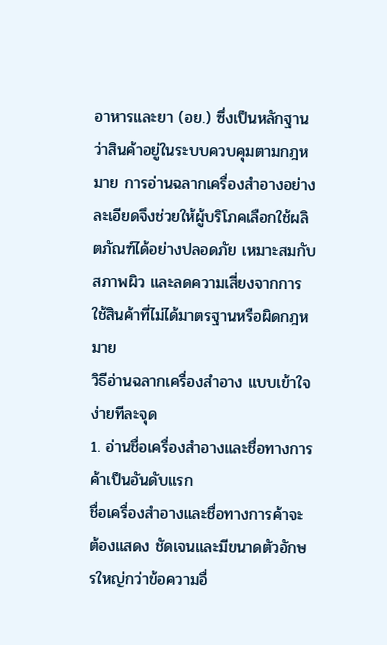อาหารและยา (อย.) ซึ่งเป็นหลักฐานว่าสินค้าอยู่ในระบบควบคุมตามกฎหมาย การอ่านฉลากเครื่องสำอางอย่างละเอียดจึงช่วยให้ผู้บริโภคเลือกใช้ผลิตภัณฑ์ได้อย่างปลอดภัย เหมาะสมกับสภาพผิว และลดความเสี่ยงจากการใช้สินค้าที่ไม่ได้มาตรฐานหรือผิดกฎหมาย
วิธีอ่านฉลากเครื่องสำอาง แบบเข้าใจง่ายทีละจุด
1. อ่านชื่อเครื่องสำอางและชื่อทางการค้าเป็นอันดับแรก
ชื่อเครื่องสำอางและชื่อทางการค้าจะต้องแสดง ชัดเจนและมีขนาดตัวอักษรใหญ่กว่าข้อความอื่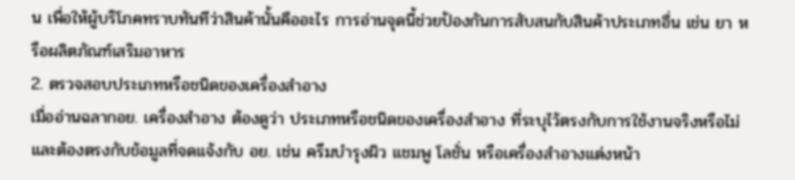น เพื่อให้ผู้บริโภคทราบทันทีว่าสินค้านั้นคืออะไร การอ่านจุดนี้ช่วยป้องกันการสับสนกับสินค้าประเภทอื่น เช่น ยา หรือผลิตภัณฑ์เสริมอาหาร
2. ตรวจสอบประเภทหรือชนิดของเครื่องสำอาง
เมื่ออ่านฉลากอย. เครื่องสำอาง ต้องดูว่า ประเภทหรือชนิดของเครื่องสำอาง ที่ระบุไว้ตรงกับการใช้งานจริงหรือไม่ และต้องตรงกับข้อมูลที่จดแจ้งกับ อย. เช่น ครีมบำรุงผิว แชมพู โลชั่น หรือเครื่องสำอางแต่งหน้า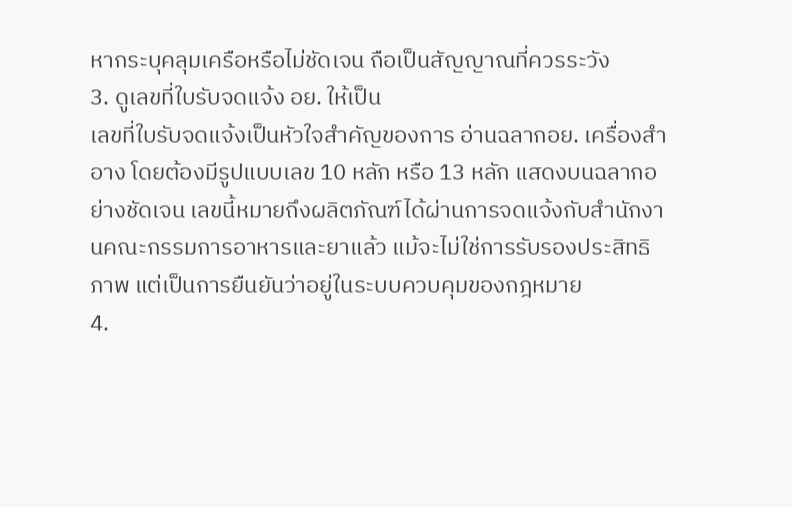หากระบุคลุมเครือหรือไม่ชัดเจน ถือเป็นสัญญาณที่ควรระวัง
3. ดูเลขที่ใบรับจดแจ้ง อย. ให้เป็น
เลขที่ใบรับจดแจ้งเป็นหัวใจสำคัญของการ อ่านฉลากอย. เครื่องสำอาง โดยต้องมีรูปแบบเลข 10 หลัก หรือ 13 หลัก แสดงบนฉลากอย่างชัดเจน เลขนี้หมายถึงผลิตภัณฑ์ได้ผ่านการจดแจ้งกับสำนักงานคณะกรรมการอาหารและยาแล้ว แม้จะไม่ใช่การรับรองประสิทธิภาพ แต่เป็นการยืนยันว่าอยู่ในระบบควบคุมของกฎหมาย
4.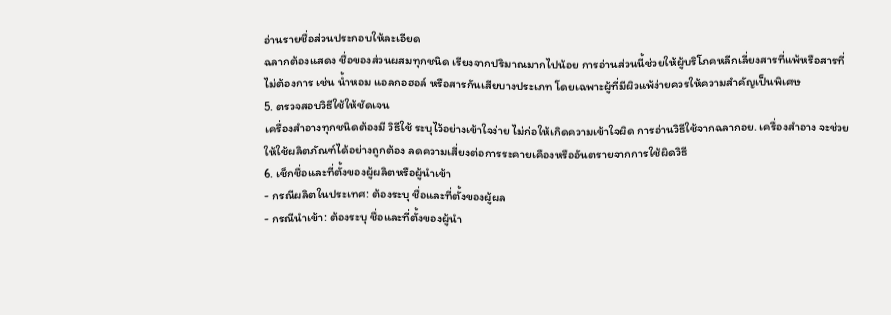อ่านรายชื่อส่วนประกอบให้ละเอียด
ฉลากต้องแสดง ชื่อของส่วนผสมทุกชนิด เรียงจากปริมาณมากไปน้อย การอ่านส่วนนี้ช่วยให้ผู้บริโภคหลีกเลี่ยงสารที่แพ้หรือสารที่ไม่ต้องการ เช่น น้ำหอม แอลกอฮอล์ หรือสารกันเสียบางประเภท โดยเฉพาะผู้ที่มีผิวแพ้ง่ายควรให้ความสำคัญเป็นพิเศษ
5. ตรวจสอบวิธีใช้ให้ชัดเจน
เครื่องสำอางทุกชนิดต้องมี วิธีใช้ ระบุไว้อย่างเข้าใจง่าย ไม่ก่อให้เกิดความเข้าใจผิด การอ่านวิธีใช้จากฉลากอย. เครื่องสำอาง จะช่วยให้ใช้ผลิตภัณฑ์ได้อย่างถูกต้อง ลดความเสี่ยงต่อการระคายเคืองหรืออันตรายจากการใช้ผิดวิธี
6. เช็กชื่อและที่ตั้งของผู้ผลิตหรือผู้นำเข้า
- กรณีผลิตในประเทศ: ต้องระบุ ชื่อและที่ตั้งของผู้ผล
- กรณีนำเข้า: ต้องระบุ ชื่อและที่ตั้งของผู้นำ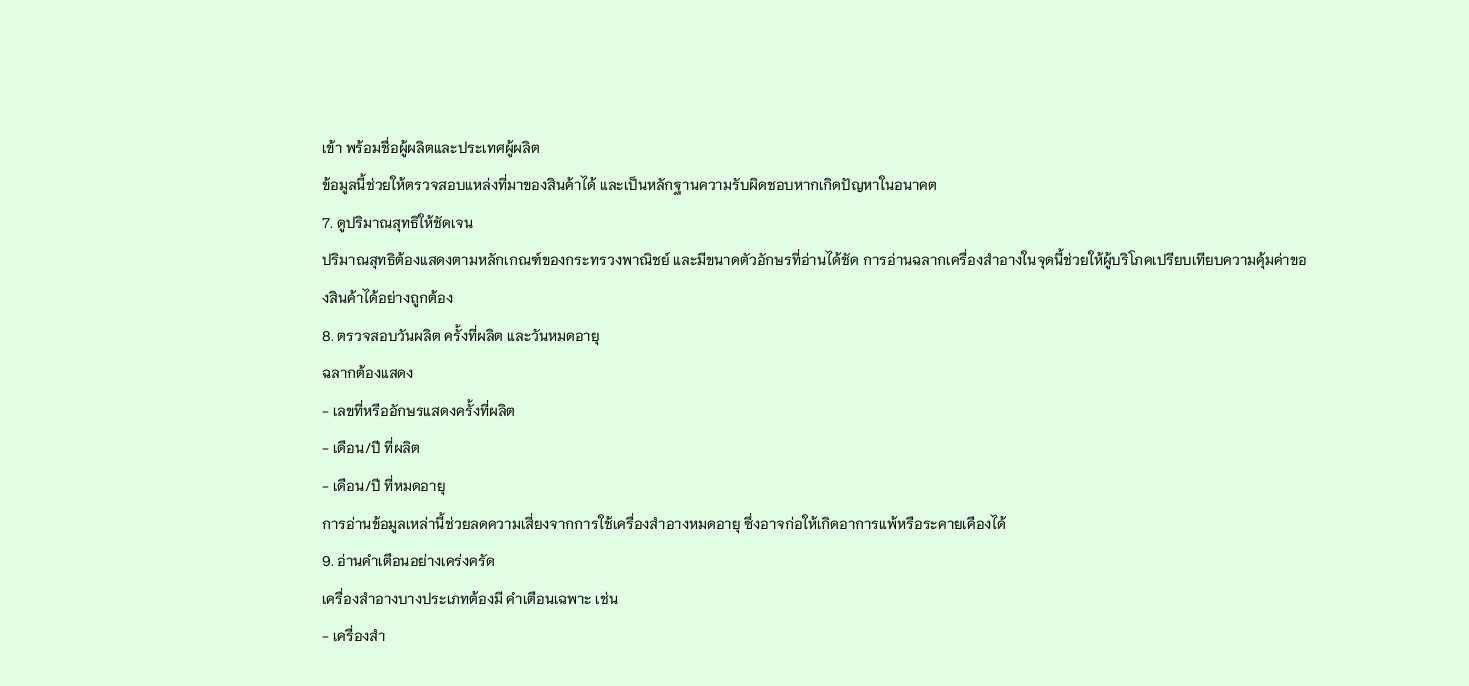เข้า พร้อมชื่อผู้ผลิตและประเทศผู้ผลิต
ข้อมูลนี้ช่วยให้ตรวจสอบแหล่งที่มาของสินค้าได้ และเป็นหลักฐานความรับผิดชอบหากเกิดปัญหาในอนาคต
7. ดูปริมาณสุทธิให้ชัดเจน
ปริมาณสุทธิต้องแสดงตามหลักเกณฑ์ของกระทรวงพาณิชย์ และมีขนาดตัวอักษรที่อ่านได้ชัด การอ่านฉลากเครื่องสำอางในจุดนี้ช่วยให้ผู้บริโภคเปรียบเทียบความคุ้มค่าของสินค้าได้อย่างถูกต้อง
8. ตรวจสอบวันผลิต ครั้งที่ผลิต และวันหมดอายุ
ฉลากต้องแสดง
- เลขที่หรืออักษรแสดงครั้งที่ผลิต
- เดือน/ปี ที่ผลิต
- เดือน/ปี ที่หมดอายุ
การอ่านข้อมูลเหล่านี้ช่วยลดความเสี่ยงจากการใช้เครื่องสำอางหมดอายุ ซึ่งอาจก่อให้เกิดอาการแพ้หรือระคายเคืองได้
9. อ่านคำเตือนอย่างเคร่งครัด
เครื่องสำอางบางประเภทต้องมี คำเตือนเฉพาะ เช่น
- เครื่องสำ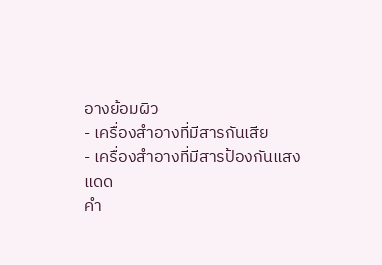อางย้อมผิว
- เครื่องสำอางที่มีสารกันเสีย
- เครื่องสำอางที่มีสารป้องกันแสงแดด
คำ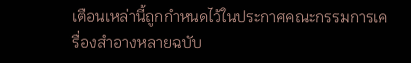เตือนเหล่านี้ถูกกำหนดไว้ในประกาศคณะกรรมการเครื่องสำอางหลายฉบับ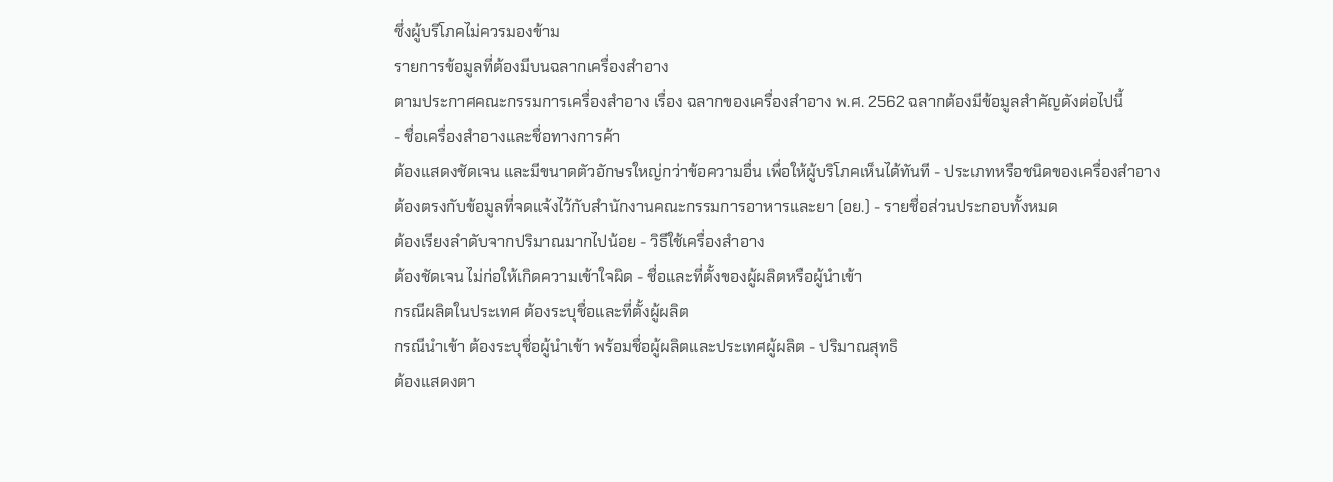ซึ่งผู้บริโภคไม่ควรมองข้าม
รายการข้อมูลที่ต้องมีบนฉลากเครื่องสำอาง
ตามประกาศคณะกรรมการเครื่องสำอาง เรื่อง ฉลากของเครื่องสำอาง พ.ศ. 2562 ฉลากต้องมีข้อมูลสำคัญดังต่อไปนี้
- ชื่อเครื่องสำอางและชื่อทางการค้า
ต้องแสดงชัดเจน และมีขนาดตัวอักษรใหญ่กว่าข้อความอื่น เพื่อให้ผู้บริโภคเห็นได้ทันที - ประเภทหรือชนิดของเครื่องสำอาง
ต้องตรงกับข้อมูลที่จดแจ้งไว้กับสำนักงานคณะกรรมการอาหารและยา (อย.) - รายชื่อส่วนประกอบทั้งหมด
ต้องเรียงลำดับจากปริมาณมากไปน้อย - วิธีใช้เครื่องสำอาง
ต้องชัดเจน ไม่ก่อให้เกิดความเข้าใจผิด - ชื่อและที่ตั้งของผู้ผลิตหรือผู้นำเข้า
กรณีผลิตในประเทศ ต้องระบุชื่อและที่ตั้งผู้ผลิต
กรณีนำเข้า ต้องระบุชื่อผู้นำเข้า พร้อมชื่อผู้ผลิตและประเทศผู้ผลิต - ปริมาณสุทธิ
ต้องแสดงตา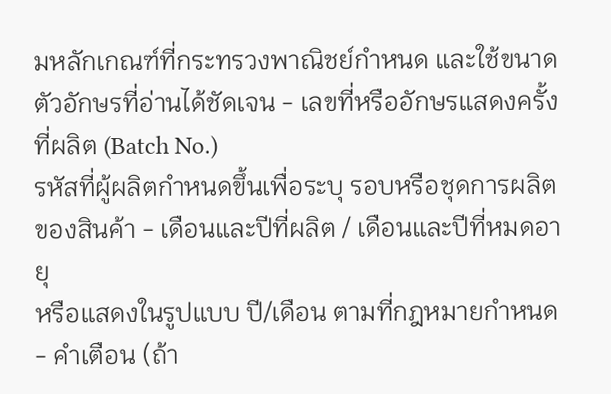มหลักเกณฑ์ที่กระทรวงพาณิชย์กำหนด และใช้ขนาดตัวอักษรที่อ่านได้ชัดเจน - เลขที่หรืออักษรแสดงครั้งที่ผลิต (Batch No.)
รหัสที่ผู้ผลิตกำหนดขึ้นเพื่อระบุ รอบหรือชุดการผลิตของสินค้า - เดือนและปีที่ผลิต / เดือนและปีที่หมดอายุ
หรือแสดงในรูปแบบ ปี/เดือน ตามที่กฎหมายกำหนด - คำเตือน (ถ้า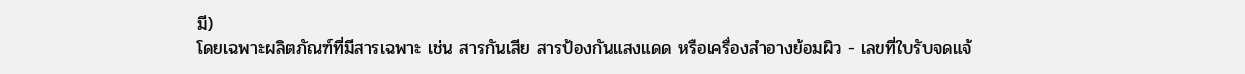มี)
โดยเฉพาะผลิตภัณฑ์ที่มีสารเฉพาะ เช่น สารกันเสีย สารป้องกันแสงแดด หรือเครื่องสำอางย้อมผิว - เลขที่ใบรับจดแจ้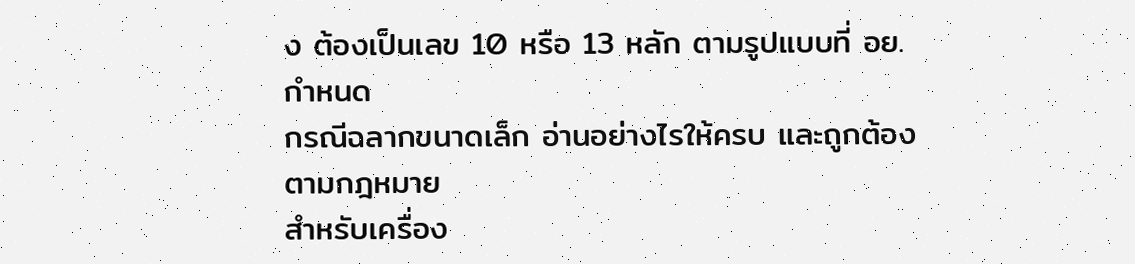ง ต้องเป็นเลข 10 หรือ 13 หลัก ตามรูปแบบที่ อย. กำหนด
กรณีฉลากขนาดเล็ก อ่านอย่างไรให้ครบ และถูกต้องตามกฎหมาย
สำหรับเครื่อง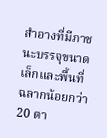สำอางที่มีภาชนะบรรจุขนาดเล็กและพื้นที่ฉลากน้อยกว่า 20 ตา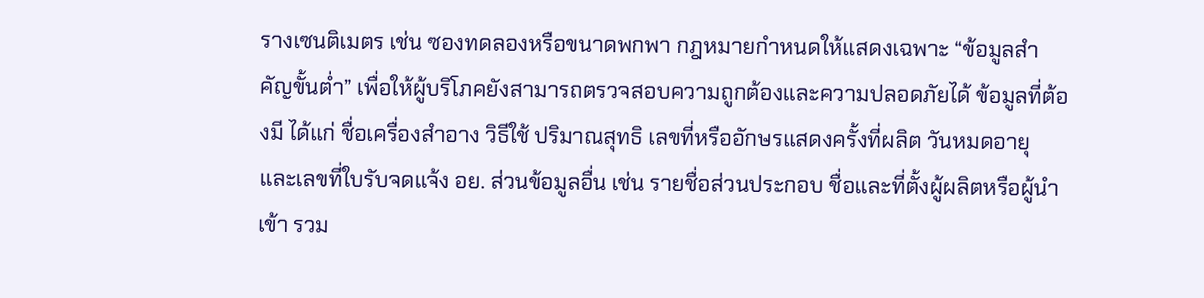รางเซนติเมตร เช่น ซองทดลองหรือขนาดพกพา กฎหมายกำหนดให้แสดงเฉพาะ “ข้อมูลสำคัญขั้นต่ำ” เพื่อให้ผู้บริโภคยังสามารถตรวจสอบความถูกต้องและความปลอดภัยได้ ข้อมูลที่ต้องมี ได้แก่ ชื่อเครื่องสำอาง วิธีใช้ ปริมาณสุทธิ เลขที่หรืออักษรแสดงครั้งที่ผลิต วันหมดอายุ และเลขที่ใบรับจดแจ้ง อย. ส่วนข้อมูลอื่น เช่น รายชื่อส่วนประกอบ ชื่อและที่ตั้งผู้ผลิตหรือผู้นำเข้า รวม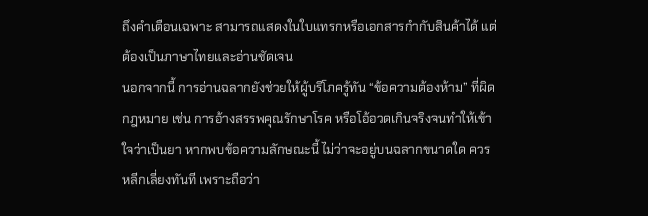ถึงคำเตือนเฉพาะ สามารถแสดงในใบแทรกหรือเอกสารกำกับสินค้าได้ แต่ต้องเป็นภาษาไทยและอ่านชัดเจน
นอกจากนี้ การอ่านฉลากยังช่วยให้ผู้บริโภครู้ทัน “ข้อความต้องห้าม” ที่ผิดกฎหมาย เช่น การอ้างสรรพคุณรักษาโรค หรือโอ้อวดเกินจริงจนทำให้เข้าใจว่าเป็นยา หากพบข้อความลักษณะนี้ ไม่ว่าจะอยู่บนฉลากขนาดใด ควรหลีกเลี่ยงทันที เพราะถือว่า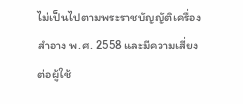ไม่เป็นไปตามพระราชบัญญัติเครื่องสำอาง พ.ศ. 2558 และมีความเสี่ยงต่อผู้ใช้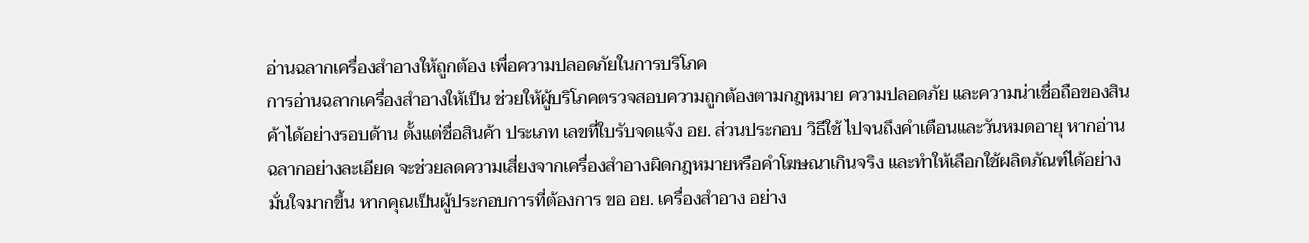อ่านฉลากเครื่องสำอางให้ถูกต้อง เพื่อความปลอดภัยในการบริโภค
การอ่านฉลากเครื่องสำอางให้เป็น ช่วยให้ผู้บริโภคตรวจสอบความถูกต้องตามกฎหมาย ความปลอดภัย และความน่าเชื่อถือของสินค้าได้อย่างรอบด้าน ตั้งแต่ชื่อสินค้า ประเภท เลขที่ใบรับจดแจ้ง อย. ส่วนประกอบ วิธีใช้ ไปจนถึงคำเตือนและวันหมดอายุ หากอ่านฉลากอย่างละเอียด จะช่วยลดความเสี่ยงจากเครื่องสำอางผิดกฎหมายหรือคำโฆษณาเกินจริง และทำให้เลือกใช้ผลิตภัณฑ์ได้อย่างมั่นใจมากขึ้น หากคุณเป็นผู้ประกอบการที่ต้องการ ขอ อย. เครื่องสำอาง อย่าง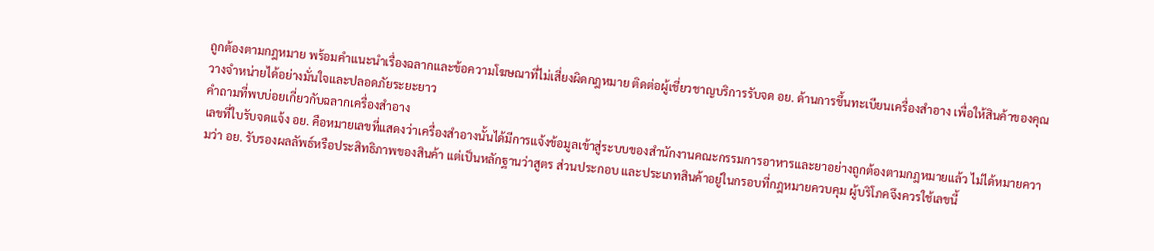ถูกต้องตามกฎหมาย พร้อมคำแนะนำเรื่องฉลากและข้อความโฆษณาที่ไม่เสี่ยงผิดกฎหมาย ติดต่อผู้เชี่ยวชาญบริการรับจด อย. ด้านการขึ้นทะเบียนเครื่องสำอาง เพื่อให้สินค้าของคุณวางจำหน่ายได้อย่างมั่นใจและปลอดภัยระยะยาว
คำถามที่พบบ่อยเกี่ยวกับฉลากเครื่องสำอาง
เลขที่ใบรับจดแจ้ง อย. คือหมายเลขที่แสดงว่าเครื่องสำอางนั้นได้มีการแจ้งข้อมูลเข้าสู่ระบบของสำนักงานคณะกรรมการอาหารและยาอย่างถูกต้องตามกฎหมายแล้ว ไม่ได้หมายความว่า อย. รับรองผลลัพธ์หรือประสิทธิภาพของสินค้า แต่เป็นหลักฐานว่าสูตร ส่วนประกอบ และประเภทสินค้าอยู่ในกรอบที่กฎหมายควบคุม ผู้บริโภคจึงควรใช้เลขนี้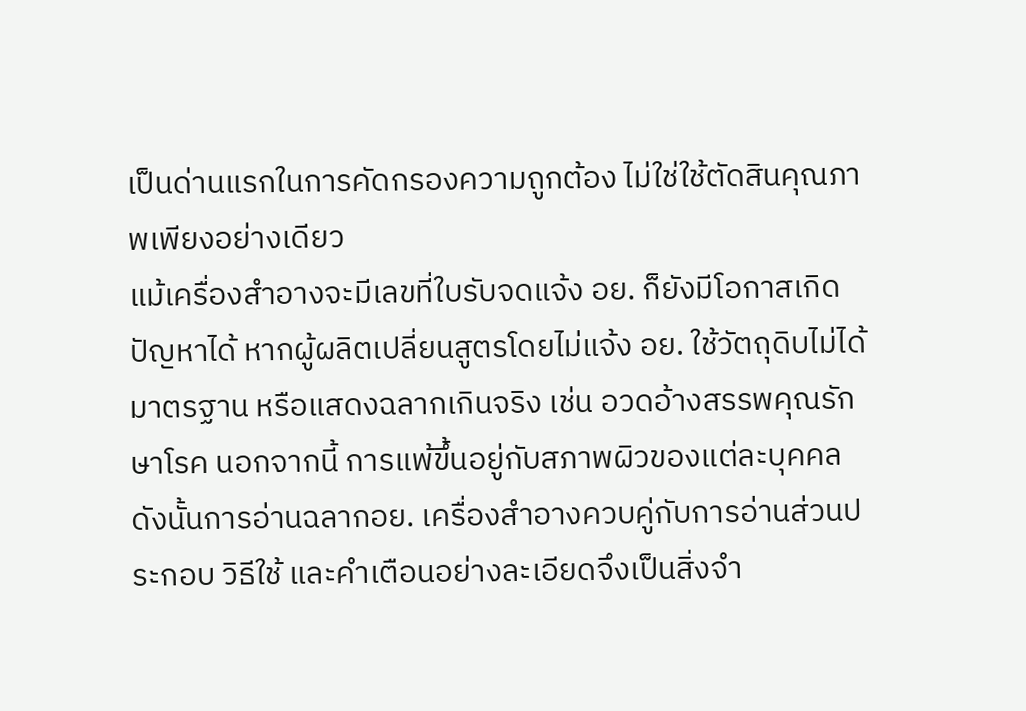เป็นด่านแรกในการคัดกรองความถูกต้อง ไม่ใช่ใช้ตัดสินคุณภาพเพียงอย่างเดียว
แม้เครื่องสำอางจะมีเลขที่ใบรับจดแจ้ง อย. ก็ยังมีโอกาสเกิดปัญหาได้ หากผู้ผลิตเปลี่ยนสูตรโดยไม่แจ้ง อย. ใช้วัตถุดิบไม่ได้มาตรฐาน หรือแสดงฉลากเกินจริง เช่น อวดอ้างสรรพคุณรักษาโรค นอกจากนี้ การแพ้ขึ้นอยู่กับสภาพผิวของแต่ละบุคคล ดังนั้นการอ่านฉลากอย. เครื่องสำอางควบคู่กับการอ่านส่วนประกอบ วิธีใช้ และคำเตือนอย่างละเอียดจึงเป็นสิ่งจำ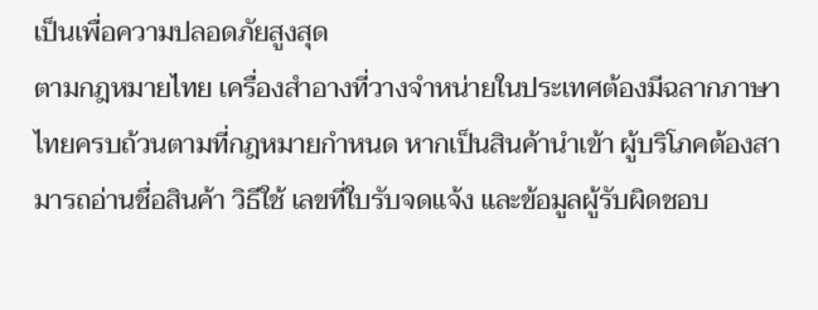เป็นเพื่อความปลอดภัยสูงสุด
ตามกฎหมายไทย เครื่องสำอางที่วางจำหน่ายในประเทศต้องมีฉลากภาษาไทยครบถ้วนตามที่กฎหมายกำหนด หากเป็นสินค้านำเข้า ผู้บริโภคต้องสามารถอ่านชื่อสินค้า วิธีใช้ เลขที่ใบรับจดแจ้ง และข้อมูลผู้รับผิดชอบ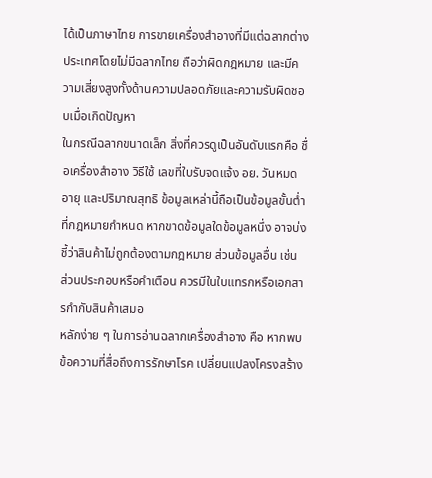ได้เป็นภาษาไทย การขายเครื่องสำอางที่มีแต่ฉลากต่างประเทศโดยไม่มีฉลากไทย ถือว่าผิดกฎหมาย และมีความเสี่ยงสูงทั้งด้านความปลอดภัยและความรับผิดชอบเมื่อเกิดปัญหา
ในกรณีฉลากขนาดเล็ก สิ่งที่ควรดูเป็นอันดับแรกคือ ชื่อเครื่องสำอาง วิธีใช้ เลขที่ใบรับจดแจ้ง อย. วันหมดอายุ และปริมาณสุทธิ ข้อมูลเหล่านี้ถือเป็นข้อมูลขั้นต่ำที่กฎหมายกำหนด หากขาดข้อมูลใดข้อมูลหนึ่ง อาจบ่งชี้ว่าสินค้าไม่ถูกต้องตามกฎหมาย ส่วนข้อมูลอื่น เช่น ส่วนประกอบหรือคำเตือน ควรมีในใบแทรกหรือเอกสารกำกับสินค้าเสมอ
หลักง่าย ๆ ในการอ่านฉลากเครื่องสำอาง คือ หากพบข้อความที่สื่อถึงการรักษาโรค เปลี่ยนแปลงโครงสร้าง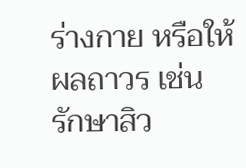ร่างกาย หรือให้ผลถาวร เช่น รักษาสิว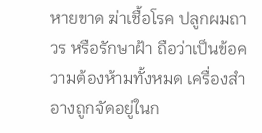หายขาด ฆ่าเชื้อโรค ปลูกผมถาวร หรือรักษาฝ้า ถือว่าเป็นข้อความต้องห้ามทั้งหมด เครื่องสำอางถูกจัดอยู่ในก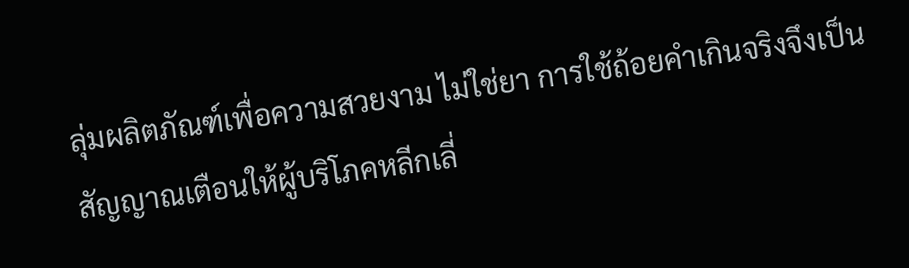ลุ่มผลิตภัณฑ์เพื่อความสวยงาม ไม่ใช่ยา การใช้ถ้อยคำเกินจริงจึงเป็นสัญญาณเตือนให้ผู้บริโภคหลีกเลี่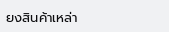ยงสินค้าเหล่า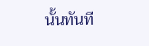นั้นทันที